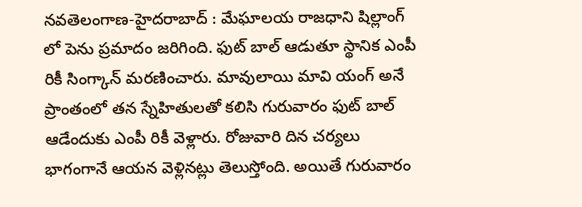నవతెలంగాణ-హైదరాబాద్ : మేఘాలయ రాజధాని షిల్లాంగ్ లో పెను ప్రమాదం జరిగింది. ఫుట్ బాల్ ఆడుతూ స్థానిక ఎంపీ రికీ సింగ్కాన్ మరణించారు. మావులాయి మావి యంగ్ అనే ప్రాంతంలో తన స్నేహితులతో కలిసి గురువారం ఫుట్ బాల్ ఆడేందుకు ఎంపీ రికీ వెళ్లారు. రోజువారి దిన చర్యలు భాగంగానే ఆయన వెళ్లినట్లు తెలుస్తోంది. అయితే గురువారం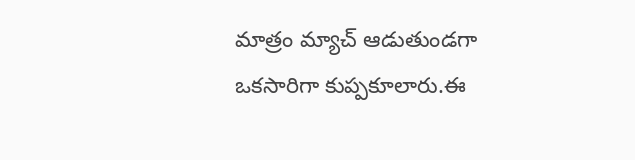మాత్రం మ్యాచ్ ఆడుతుండగా ఒకసారిగా కుప్పకూలారు.ఈ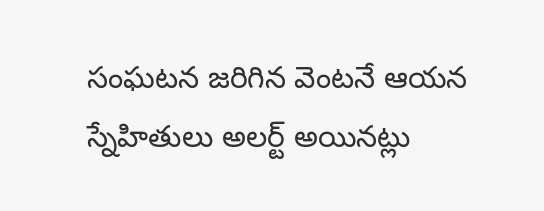సంఘటన జరిగిన వెంటనే ఆయన స్నేహితులు అలర్ట్ అయినట్లు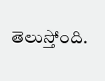తెలుస్తోంది.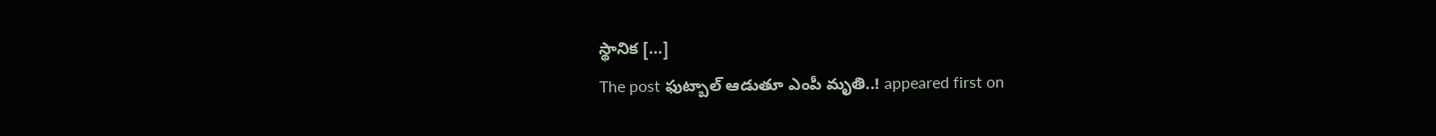స్థానిక […]
The post ఫుట్బాల్ ఆడుతూ ఎంపీ మృతి..! appeared first on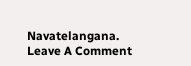Navatelangana.
Leave A Comment